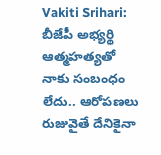Vakiti Srihari: బీజేపీ అభ్యర్థి ఆత్మహత్యతో నాకు సంబంధం లేదు.. ఆరోపణలు రుజువైతే దేనికైనా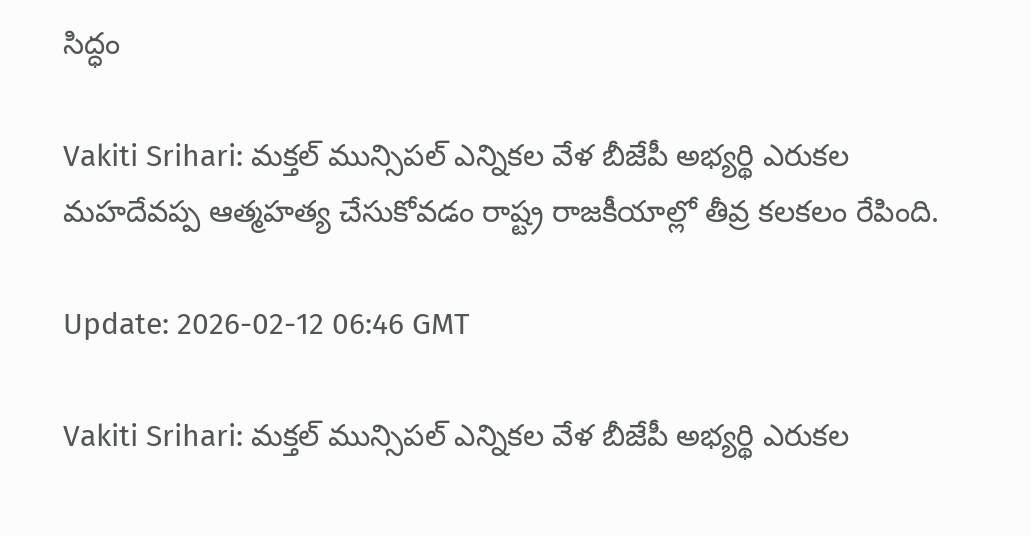సిద్ధం

Vakiti Srihari: మక్తల్ మున్సిపల్ ఎన్నికల వేళ బీజేపీ అభ్యర్థి ఎరుకల మహదేవప్ప ఆత్మహత్య చేసుకోవడం రాష్ట్ర రాజకీయాల్లో తీవ్ర కలకలం రేపింది.

Update: 2026-02-12 06:46 GMT

Vakiti Srihari: మక్తల్ మున్సిపల్ ఎన్నికల వేళ బీజేపీ అభ్యర్థి ఎరుకల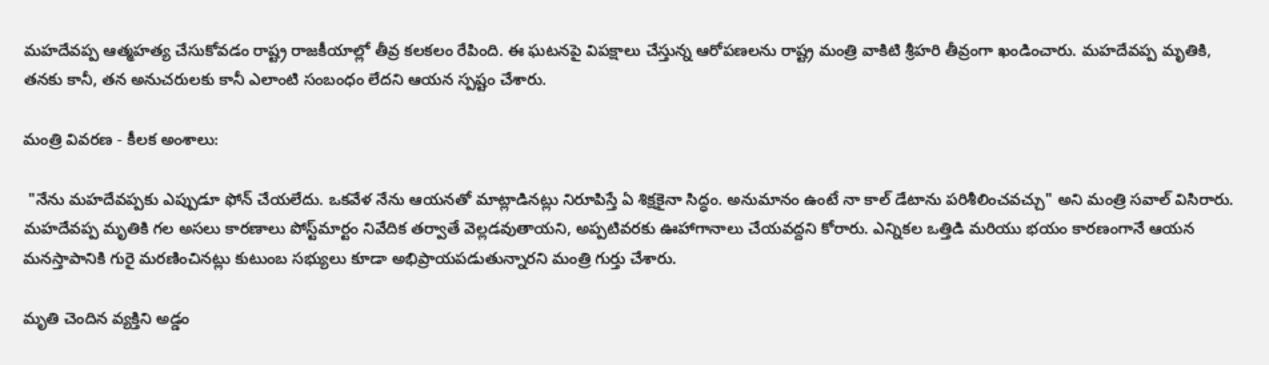మహదేవప్ప ఆత్మహత్య చేసుకోవడం రాష్ట్ర రాజకీయాల్లో తీవ్ర కలకలం రేపింది. ఈ ఘటనపై విపక్షాలు చేస్తున్న ఆరోపణలను రాష్ట్ర మంత్రి వాకిటి శ్రీహరి తీవ్రంగా ఖండించారు. మహదేవప్ప మృతికి, తనకు కానీ, తన అనుచరులకు కానీ ఎలాంటి సంబంధం లేదని ఆయన స్పష్టం చేశారు.

మంత్రి వివరణ - కీలక అంశాలు:

 "నేను మహదేవప్పకు ఎప్పుడూ ఫోన్ చేయలేదు. ఒకవేళ నేను ఆయనతో మాట్లాడినట్లు నిరూపిస్తే ఏ శిక్షకైనా సిద్ధం. అనుమానం ఉంటే నా కాల్ డేటాను పరిశీలించవచ్చు" అని మంత్రి సవాల్ విసిరారు. మహదేవప్ప మృతికి గల అసలు కారణాలు పోస్ట్‌మార్టం నివేదిక తర్వాతే వెల్లడవుతాయని, అప్పటివరకు ఊహాగానాలు చేయవద్దని కోరారు. ఎన్నికల ఒత్తిడి మరియు భయం కారణంగానే ఆయన మనస్తాపానికి గురై మరణించినట్లు కుటుంబ సభ్యులు కూడా అభిప్రాయపడుతున్నారని మంత్రి గుర్తు చేశారు.

మృతి చెందిన వ్యక్తిని అడ్డం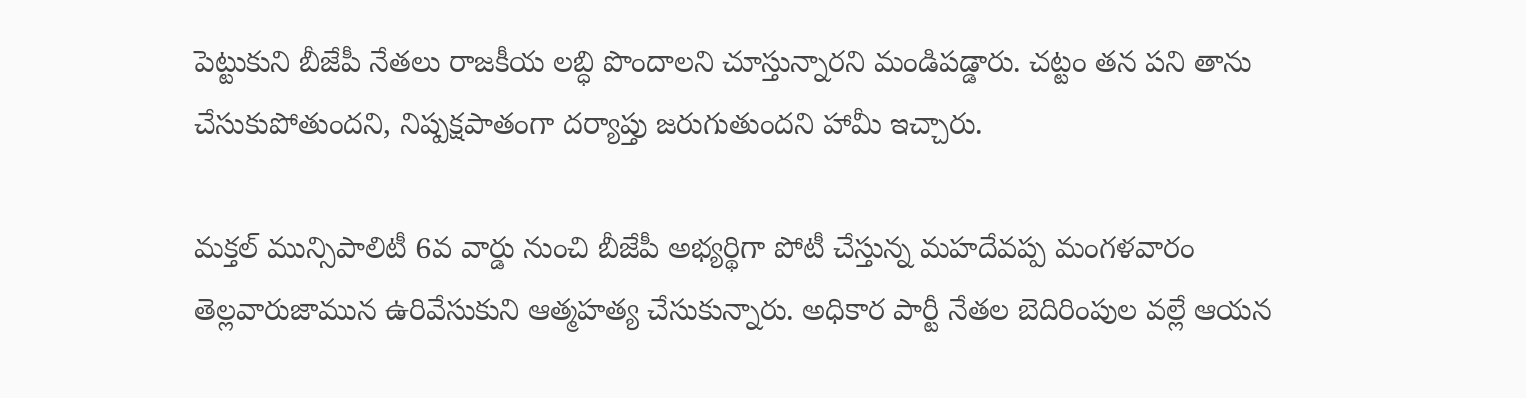పెట్టుకుని బీజేపీ నేతలు రాజకీయ లబ్ధి పొందాలని చూస్తున్నారని మండిపడ్డారు. చట్టం తన పని తాను చేసుకుపోతుందని, నిష్పక్షపాతంగా దర్యాప్తు జరుగుతుందని హామీ ఇచ్చారు.

మక్తల్ మున్సిపాలిటీ 6వ వార్డు నుంచి బీజేపీ అభ్యర్థిగా పోటీ చేస్తున్న మహదేవప్ప మంగళవారం తెల్లవారుజామున ఉరివేసుకుని ఆత్మహత్య చేసుకున్నారు. అధికార పార్టీ నేతల బెదిరింపుల వల్లే ఆయన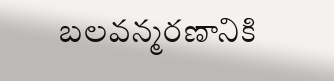బలవన్మరణానికి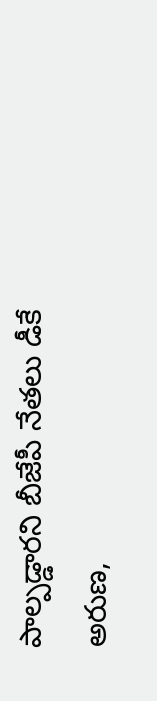పాల్పడ్డారని బీజేపీ నేతలు డీకే అరుణ,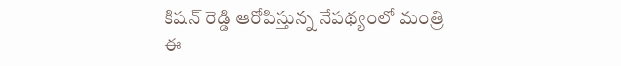కిషన్ రెడ్డి ఆరోపిస్తున్న నేపథ్యంలో మంత్రి ఈ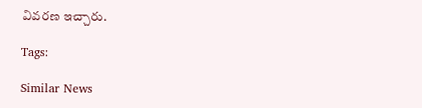వివరణ ఇచ్చారు.

Tags:

Similar News